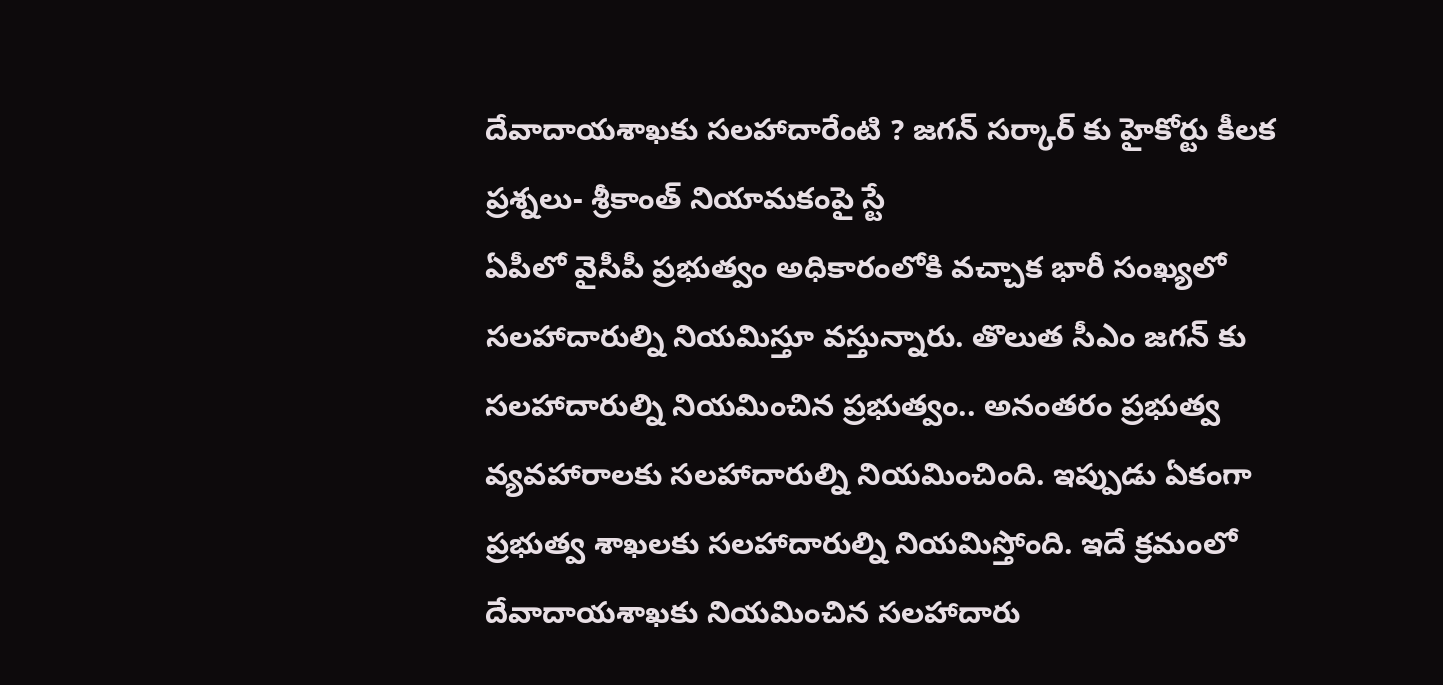దేవాదాయశాఖకు సలహాదారేంటి ? జగన్ సర్కార్ కు హైకోర్టు కీలక ప్రశ్నలు- శ్రీకాంత్ నియామకంపై స్టే
ఏపీలో వైసీపీ ప్రభుత్వం అధికారంలోకి వచ్చాక భారీ సంఖ్యలో సలహాదారుల్ని నియమిస్తూ వస్తున్నారు. తొలుత సీఎం జగన్ కు సలహాదారుల్ని నియమించిన ప్రభుత్వం.. అనంతరం ప్రభుత్వ వ్యవహారాలకు సలహాదారుల్ని నియమించింది. ఇప్పుడు ఏకంగా ప్రభుత్వ శాఖలకు సలహాదారుల్ని నియమిస్తోంది. ఇదే క్రమంలో దేవాదాయశాఖకు నియమించిన సలహాదారు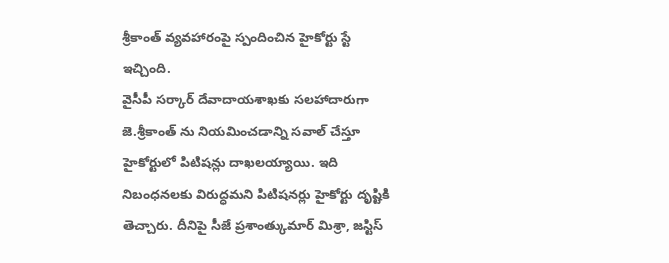శ్రీకాంత్ వ్యవహారంపై స్పందించిన హైకోర్టు స్టే ఇచ్చింది.
వైసీపీ సర్కార్ దేవాదాయశాఖకు సలహాదారుగా జె.శ్రీకాంత్ ను నియమించడాన్ని సవాల్ చేస్తూ హైకోర్టులో పిటిషన్లు దాఖలయ్యాయి. ఇది నిబంధనలకు విరుద్ధమని పిటిషనర్లు హైకోర్టు దృష్టికి తెచ్చారు. దీనిపై సీజే ప్రశాంత్కుమార్ మిశ్రా, జస్టిస్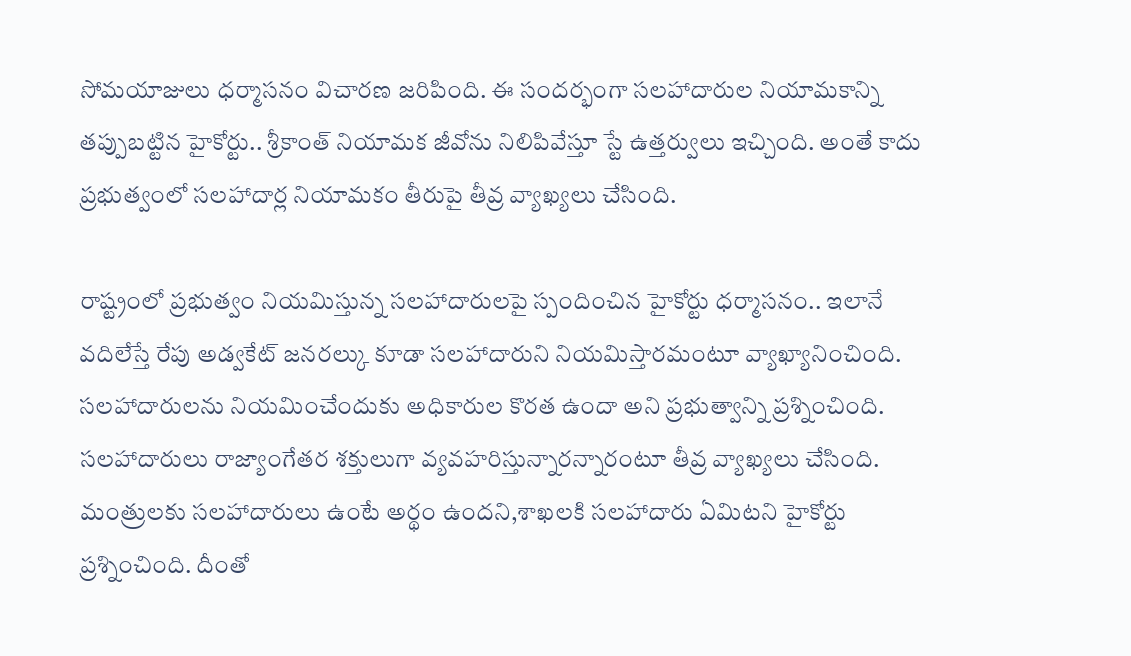సోమయాజులు ధర్మాసనం విచారణ జరిపింది. ఈ సందర్భంగా సలహాదారుల నియామకాన్ని తప్పుబట్టిన హైకోర్టు.. శ్రీకాంత్ నియామక జీవోను నిలిపివేస్తూ స్టే ఉత్తర్వులు ఇచ్చింది. అంతే కాదు ప్రభుత్వంలో సలహాదార్ల నియామకం తీరుపై తీవ్ర వ్యాఖ్యలు చేసింది.

రాష్ట్రంలో ప్రభుత్వం నియమిస్తున్న సలహాదారులపై స్పందించిన హైకోర్టు ధర్మాసనం.. ఇలానే వదిలేస్తే రేపు అడ్వకేట్ జనరల్కు కూడా సలహాదారుని నియమిస్తారమంటూ వ్యాఖ్యానించింది. సలహాదారులను నియమించేందుకు అధికారుల కొరత ఉందా అని ప్రభుత్వాన్ని ప్రశ్నించింది. సలహాదారులు రాజ్యాంగేతర శక్తులుగా వ్యవహరిస్తున్నారన్నారంటూ తీవ్ర వ్యాఖ్యలు చేసింది. మంత్రులకు సలహాదారులు ఉంటే అర్థం ఉందని,శాఖలకి సలహాదారు ఏమిటని హైకోర్టు ప్రశ్నించింది. దీంతో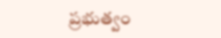ప్రభుత్వం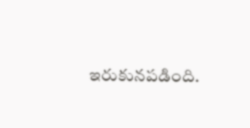ఇరుకునపడింది.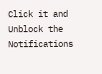Click it and Unblock the Notifications